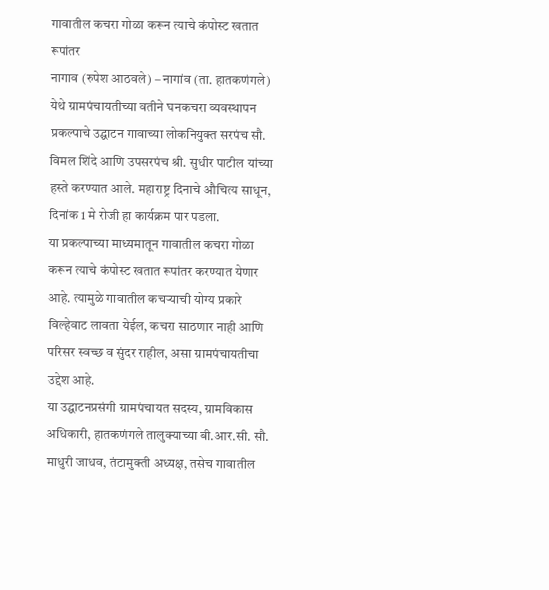गावातील कचरा गोळा करून त्याचे कंपोस्ट खतात रूपांतर
नागाव (रुपेश आठवले) – नागांव (ता. हातकणंगले) येथे ग्रामपंचायतीच्या वतीने घनकचरा व्यवस्थापन प्रकल्पाचे उद्घाटन गावाच्या लोकनियुक्त सरपंच सौ. विमल शिंदे आणि उपसरपंच श्री. सुधीर पाटील यांच्या हस्ते करण्यात आले. महाराष्ट्र दिनाचे औचित्य साधून, दिनांक 1 मे रोजी हा कार्यक्रम पार पडला.
या प्रकल्पाच्या माध्यमातून गावातील कचरा गोळा करून त्याचे कंपोस्ट खतात रूपांतर करण्यात येणार आहे. त्यामुळे गावातील कचऱ्याची योग्य प्रकारे विल्हेवाट लावता येईल, कचरा साठणार नाही आणि परिसर स्वच्छ व सुंदर राहील, असा ग्रामपंचायतीचा उद्देश आहे.
या उद्घाटनप्रसंगी ग्रामपंचायत सदस्य, ग्रामविकास अधिकारी, हातकणंगले तालुक्याच्या बी.आर.सी. सौ. माधुरी जाधव, तंटामुक्ती अध्यक्ष, तसेच गावातील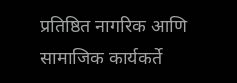प्रतिष्ठित नागरिक आणि सामाजिक कार्यकर्ते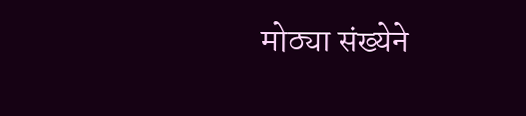मोठ्या संख्येने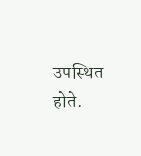उपस्थित होते.